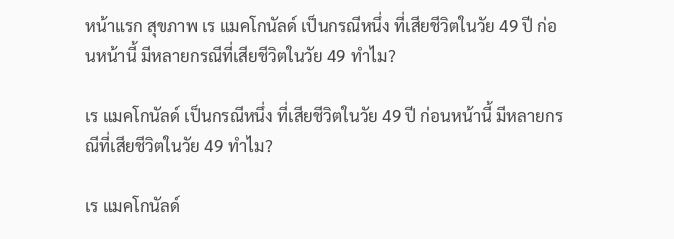หน้าแรก สุขภาพ เร แมคโกนัลด์ เป็นกรณีหนึ่ง ที่เสียชีวิตในวัย 49 ปี ก่อนหน้านี้ มีหลายกรณีที่เสียชีวิตในวัย 49 ทำไม?

เร แมคโกนัลด์ เป็นกรณีหนึ่ง ที่เสียชีวิตในวัย 49 ปี ก่อนหน้านี้ มีหลายกรณีที่เสียชีวิตในวัย 49 ทำไม?

เร แมคโกนัลด์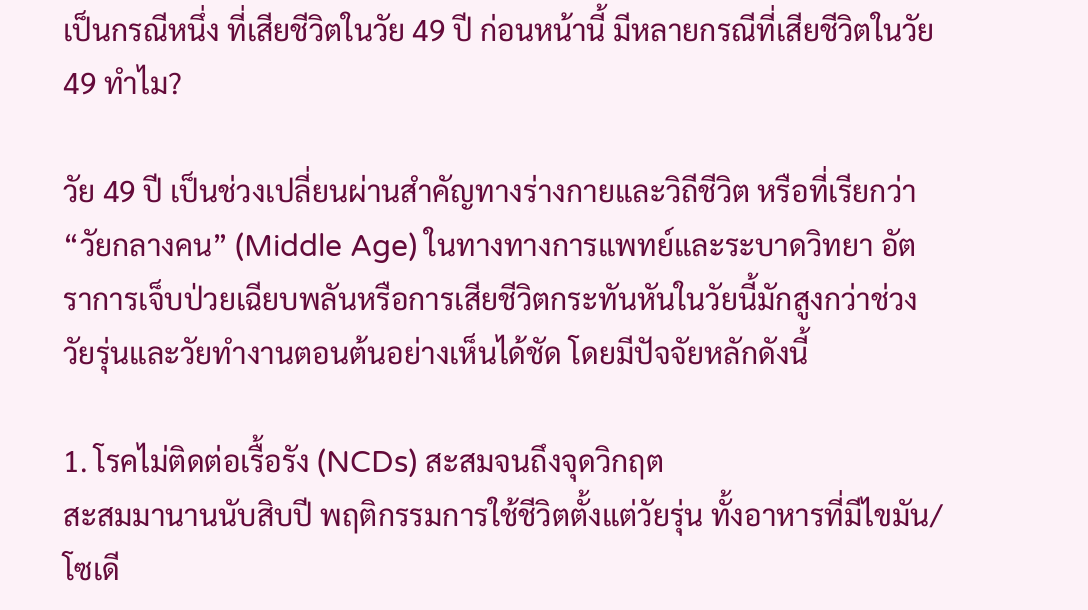เป็นกรณีหนึ่ง ที่เสียชีวิตในวัย 49 ปี ก่อนหน้านี้ มีหลายกรณีที่เสียชีวิตในวัย 49 ทำไม?

วัย 49 ปี เป็นช่วงเปลี่ยนผ่านสำคัญทางร่างกายและวิถีชีวิต หรือที่เรียกว่า “วัยกลางคน” (Middle Age) ในทางทางการแพทย์และระบาดวิทยา อัตราการเจ็บป่วยเฉียบพลันหรือการเสียชีวิตกระทันหันในวัยนี้มักสูงกว่าช่วงวัยรุ่นและวัยทำงานตอนต้นอย่างเห็นได้ชัด โดยมีปัจจัยหลักดังนี้

1. โรคไม่ติดต่อเรื้อรัง (NCDs) สะสมจนถึงจุดวิกฤต
สะสมมานานนับสิบปี พฤติกรรมการใช้ชีวิตตั้งแต่วัยรุ่น ทั้งอาหารที่มีไขมัน/โซเดี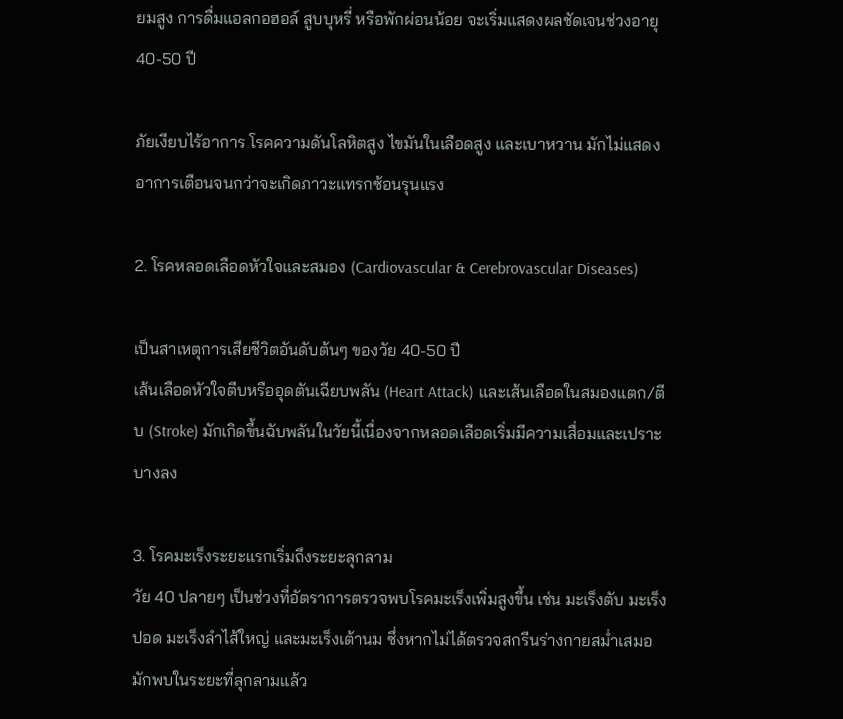ยมสูง การดื่มแอลกอฮอล์ สูบบุหรี่ หรือพักผ่อนน้อย จะเริ่มแสดงผลชัดเจนช่วงอายุ 40-50 ปี

ภัยเงียบไร้อาการ โรคความดันโลหิตสูง ไขมันในเลือดสูง และเบาหวาน มักไม่แสดงอาการเตือนจนกว่าจะเกิดภาวะแทรกซ้อนรุนแรง

2. โรคหลอดเลือดหัวใจและสมอง (Cardiovascular & Cerebrovascular Diseases)

เป็นสาเหตุการเสียชีวิตอันดับต้นๆ ของวัย 40-50 ปี
เส้นเลือดหัวใจตีบหรืออุดตันเฉียบพลัน (Heart Attack) และเส้นเลือดในสมองแตก/ตีบ (Stroke) มักเกิดขึ้นฉับพลันในวัยนี้เนื่องจากหลอดเลือดเริ่มมีความเสื่อมและเปราะบางลง

3. โรคมะเร็งระยะแรกเริ่มถึงระยะลุกลาม
วัย 40 ปลายๆ เป็นช่วงที่อัตราการตรวจพบโรคมะเร็งเพิ่มสูงขึ้น เช่น มะเร็งตับ มะเร็งปอด มะเร็งลำไส้ใหญ่ และมะเร็งเต้านม ซึ่งหากไม่ได้ตรวจสกรีนร่างกายสม่ำเสมอ มักพบในระยะที่ลุกลามแล้ว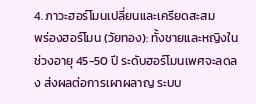4. ภาวะฮอร์โมนเปลี่ยนและเครียดสะสม
พร่องฮอร์โมน (วัยทอง): ทั้งชายและหญิงในช่วงอายุ 45-50 ปี ระดับฮอร์โมนเพศจะลดลง ส่งผลต่อการเผาผลาญ ระบบ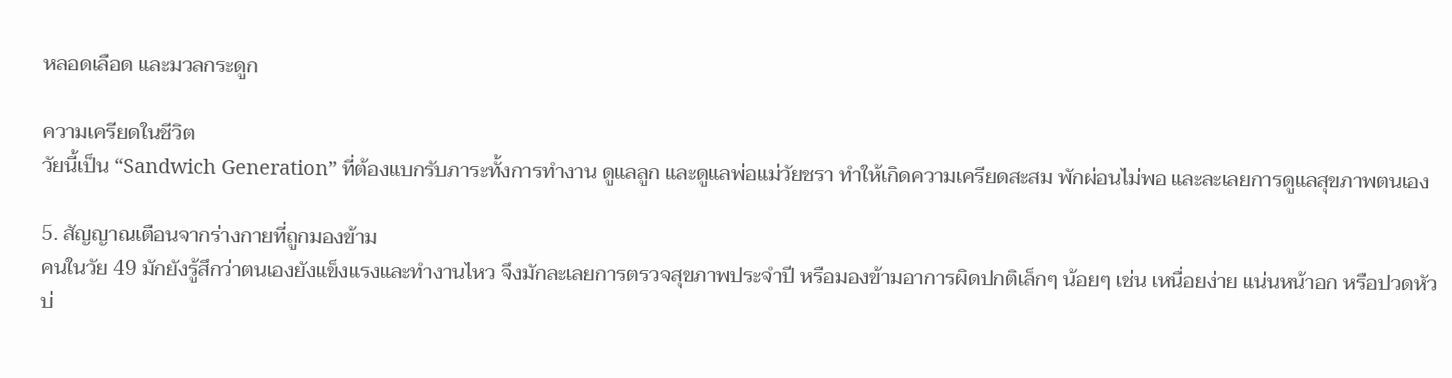หลอดเลือด และมวลกระดูก

ความเครียดในชีวิต
วัยนี้เป็น “Sandwich Generation” ที่ต้องแบกรับภาระทั้งการทำงาน ดูแลลูก และดูแลพ่อแม่วัยชรา ทำให้เกิดความเครียดสะสม พักผ่อนไม่พอ และละเลยการดูแลสุขภาพตนเอง

5. สัญญาณเตือนจากร่างกายที่ถูกมองข้าม
คนในวัย 49 มักยังรู้สึกว่าตนเองยังแข็งแรงและทำงานไหว จึงมักละเลยการตรวจสุขภาพประจำปี หรือมองข้ามอาการผิดปกติเล็กๆ น้อยๆ เช่น เหนื่อยง่าย แน่นหน้าอก หรือปวดหัวบ่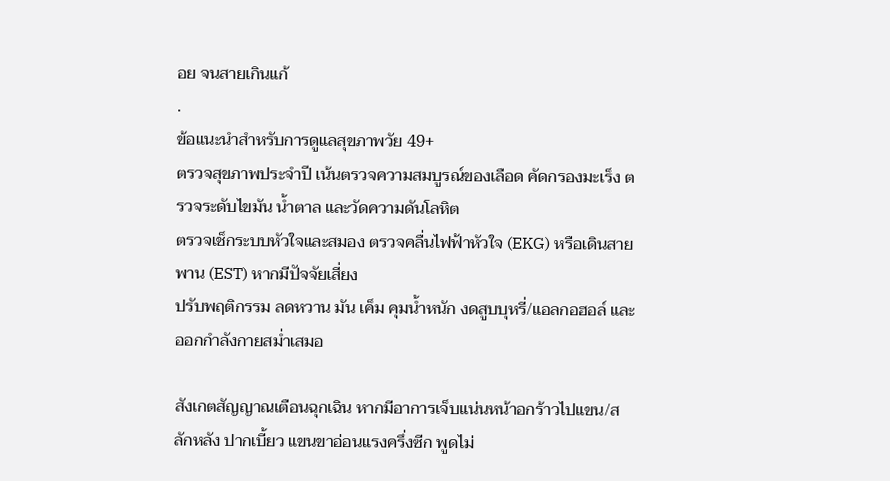อย จนสายเกินแก้
.
ข้อแนะนำสำหรับการดูแลสุขภาพวัย 49+
ตรวจสุขภาพประจำปี เน้นตรวจความสมบูรณ์ของเลือด คัดกรองมะเร็ง ตรวจระดับไขมัน น้ำตาล และวัดความดันโลหิต
ตรวจเช็กระบบหัวใจและสมอง ตรวจคลื่นไฟฟ้าหัวใจ (EKG) หรือเดินสายพาน (EST) หากมีปัจจัยเสี่ยง
ปรับพฤติกรรม ลดหวาน มัน เค็ม คุมน้ำหนัก งดสูบบุหรี่/แอลกอฮอล์ และออกกำลังกายสม่ำเสมอ

สังเกตสัญญาณเตือนฉุกเฉิน หากมีอาการเจ็บแน่นหน้าอกร้าวไปแขน/สลักหลัง ปากเบี้ยว แขนขาอ่อนแรงครึ่งซีก พูดไม่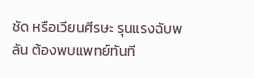ชัด หรือเวียนศีรษะ รุนแรงฉับพลัน ต้องพบแพทย์ทันที